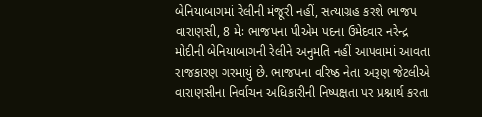બેનિયાબાગમાં રેલીની મંજૂરી નહીં, સત્યાગ્રહ કરશે ભાજપ
વારાણસી, 8 મેઃ ભાજપના પીએમ પદના ઉમેદવાર નરેન્દ્ર મોદીની બેનિયાબાગની રેલીને અનુમતિ નહીં આપવામાં આવતા રાજકારણ ગરમાયું છે. ભાજપના વરિષ્ઠ નેતા અરૂણ જેટલીએ વારાણસીના નિર્વાચન અધિકારીની નિષ્પક્ષતા પર પ્રશ્નાર્થ કરતા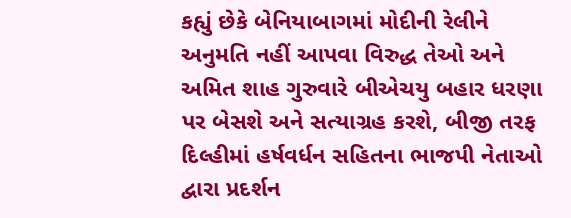કહ્યું છેકે બેનિયાબાગમાં મોદીની રેલીને અનુમતિ નહીં આપવા વિરુદ્ધ તેઓ અને અમિત શાહ ગુરુવારે બીએચયુ બહાર ધરણા પર બેસશે અને સત્યાગ્રહ કરશે, બીજી તરફ દિલ્હીમાં હર્ષવર્ધન સહિતના ભાજપી નેતાઓ દ્વારા પ્રદર્શન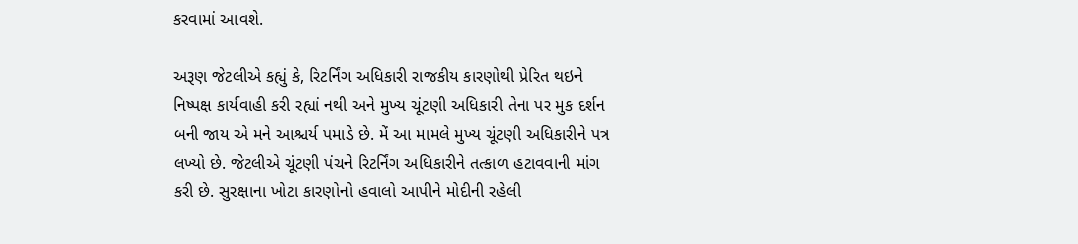કરવામાં આવશે.

અરૂણ જેટલીએ કહ્યું કે, રિટર્નિંગ અધિકારી રાજકીય કારણોથી પ્રેરિત થઇને નિષ્પક્ષ કાર્યવાહી કરી રહ્યાં નથી અને મુખ્ય ચૂંટણી અધિકારી તેના પર મુક દર્શન બની જાય એ મને આશ્ચર્ય પમાડે છે. મેં આ મામલે મુખ્ય ચૂંટણી અધિકારીને પત્ર લખ્યો છે. જેટલીએ ચૂંટણી પંચને રિટર્નિંગ અધિકારીને તત્કાળ હટાવવાની માંગ કરી છે. સુરક્ષાના ખોટા કારણોનો હવાલો આપીને મોદીની રહેલી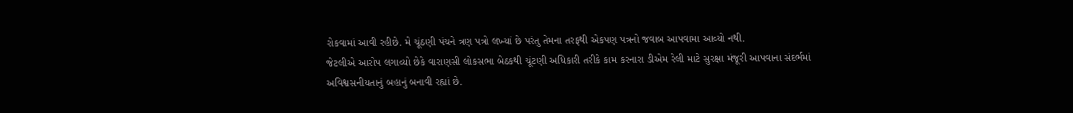રોકવામાં આવી રહીછે. મે ચૂંઠણી પંચને ત્રણ પત્રો લખ્યાં છે પરંતુ તેમના તરફથી એકપણ પત્રનો જવાબ આપવામા આવ્યો નથી.
જેટલીએ આરોપ લગાવ્યો છેકે વારાણસી લોકસભા બેઠકથી ચૂંટણી અધિકારી તરીકે કામ કરનારા ડીએમ રેલી માટે સુરક્ષા મંજૂરી આપવાના સંદર્ભમાં અવિશ્વસનીયતાનું બહાનું બનાવી રહ્યાં છે.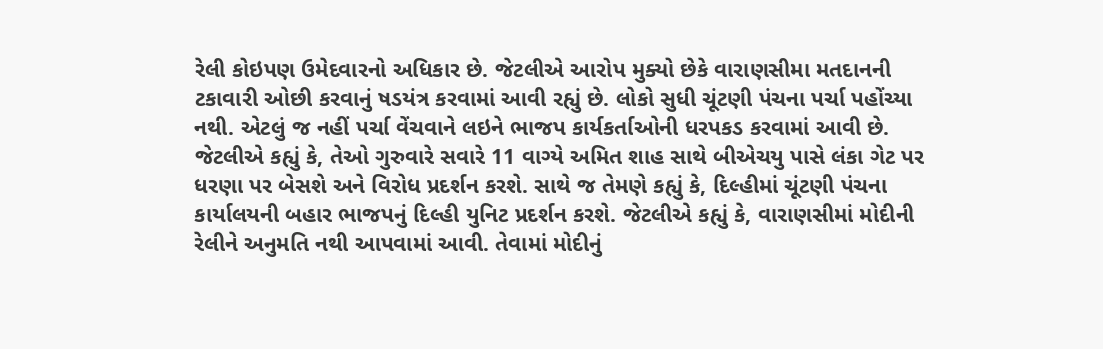રેલી કોઇપણ ઉમેદવારનો અધિકાર છે. જેટલીએ આરોપ મુક્યો છેકે વારાણસીમા મતદાનની ટકાવારી ઓછી કરવાનું ષડયંત્ર કરવામાં આવી રહ્યું છે. લોકો સુધી ચૂંટણી પંચના પર્ચા પહોંચ્યા નથી. એટલું જ નહીં પર્ચા વેંચવાને લઇને ભાજપ કાર્યકર્તાઓની ધરપકડ કરવામાં આવી છે.
જેટલીએ કહ્યું કે, તેઓ ગુરુવારે સવારે 11 વાગ્યે અમિત શાહ સાથે બીએચયુ પાસે લંકા ગેટ પર ધરણા પર બેસશે અને વિરોધ પ્રદર્શન કરશે. સાથે જ તેમણે કહ્યું કે, દિલ્હીમાં ચૂંટણી પંચના કાર્યાલયની બહાર ભાજપનું દિલ્હી યુનિટ પ્રદર્શન કરશે. જેટલીએ કહ્યું કે, વારાણસીમાં મોદીની રેલીને અનુમતિ નથી આપવામાં આવી. તેવામાં મોદીનું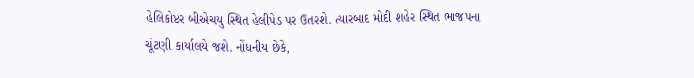હેલિકોપ્ટર બીએચયુ સ્થિત હેલીપેડ પર ઉતરશે. ત્યારબાદ મોદી શહેર સ્થિત ભાજપના ચૂંટણી કાર્યાલયે જશે. નોંધનીય છેકે,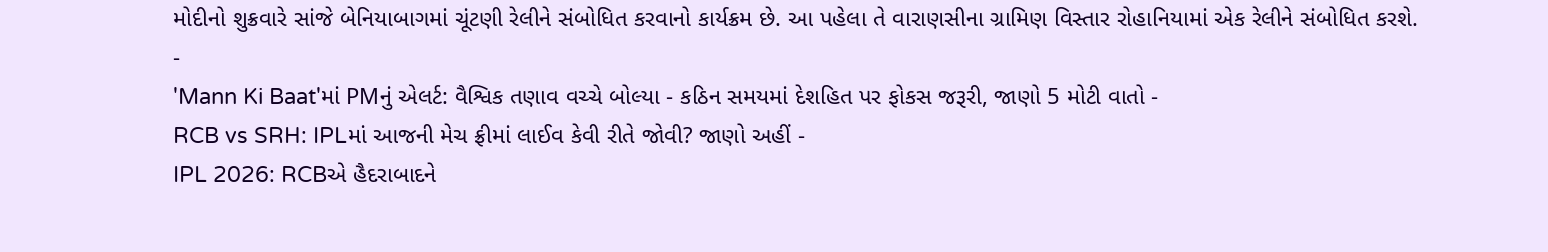મોદીનો શુક્રવારે સાંજે બેનિયાબાગમાં ચૂંટણી રેલીને સંબોધિત કરવાનો કાર્યક્રમ છે. આ પહેલા તે વારાણસીના ગ્રામિણ વિસ્તાર રોહાનિયામાં એક રેલીને સંબોધિત કરશે.
-
'Mann Ki Baat'માં PMનું એલર્ટ: વૈશ્વિક તણાવ વચ્ચે બોલ્યા - કઠિન સમયમાં દેશહિત પર ફોકસ જરૂરી, જાણો 5 મોટી વાતો -
RCB vs SRH: IPLમાં આજની મેચ ફ્રીમાં લાઈવ કેવી રીતે જોવી? જાણો અહીં -
IPL 2026: RCBએ હૈદરાબાદને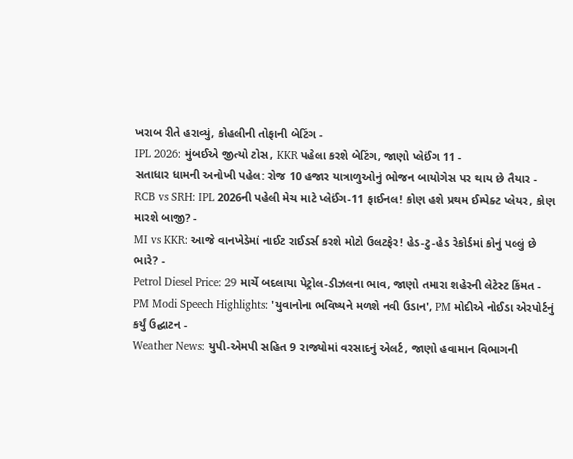ખરાબ રીતે હરાવ્યું, કોહલીની તોફાની બેટિંગ -
IPL 2026: મુંબઈએ જીત્યો ટોસ, KKR પહેલા કરશે બેટિંગ, જાણો પ્લેઈંગ 11 -
સતાધાર ધામની અનોખી પહેલ: રોજ 10 હજાર યાત્રાળુઓનું ભોજન બાયોગેસ પર થાય છે તૈયાર -
RCB vs SRH: IPL 2026ની પહેલી મેચ માટે પ્લેઈંગ-11 ફાઈનલ! કોણ હશે પ્રથમ ઈમ્પેક્ટ પ્લેયર, કોણ મારશે બાજી? -
MI vs KKR: આજે વાનખેડેમાં નાઈટ રાઈડર્સ કરશે મોટો ઉલટફેર! હેડ-ટુ-હેડ રેકોર્ડમાં કોનું પલ્લું છે ભારે? -
Petrol Diesel Price: 29 માર્ચે બદલાયા પેટ્રોલ-ડીઝલના ભાવ, જાણો તમારા શહેરની લેટેસ્ટ કિંમત -
PM Modi Speech Highlights: 'યુવાનોના ભવિષ્યને મળશે નવી ઉડાન', PM મોદીએ નોઈડા એરપોર્ટનું કર્યું ઉદ્ઘાટન -
Weather News: યુપી-એમપી સહિત 9 રાજ્યોમાં વરસાદનું એલર્ટ, જાણો હવામાન વિભાગની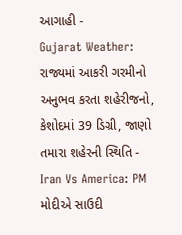આગાહી -
Gujarat Weather: રાજ્યમાં આકરી ગરમીનો અનુભવ કરતા શહેરીજનો, કેશોદમાં 39 ડિગ્રી, જાણો તમારા શહેરની સ્થિતિ -
Iran Vs America: PM મોદીએ સાઉદી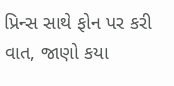પ્રિન્સ સાથે ફોન પર કરી વાત, જાણો કયા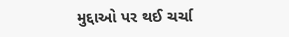મુદ્દાઓ પર થઈ ચર્ચા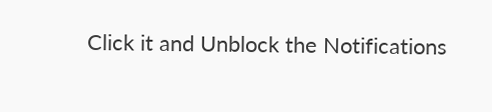Click it and Unblock the Notifications